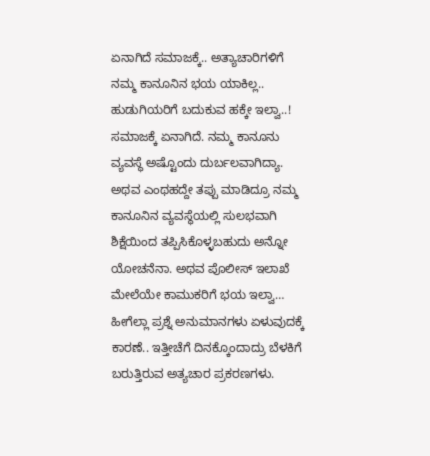ಏನಾಗಿದೆ ಸಮಾಜಕ್ಕೆ.. ಅತ್ಯಾಚಾರಿಗಳಿಗೆ ನಮ್ಮ ಕಾನೂನಿನ ಭಯ ಯಾಕಿಲ್ಲ.. ಹುಡುಗಿಯರಿಗೆ ಬದುಕುವ ಹಕ್ಕೇ ಇಲ್ವಾ..!
ಸಮಾಜಕ್ಕೆ ಏನಾಗಿದೆ. ನಮ್ಮ ಕಾನೂನು ವ್ಯವಸ್ಥೆ ಅಷ್ಟೊಂದು ದುರ್ಬಲವಾಗಿದ್ಯಾ. ಅಥವ ಎಂಥಹದ್ದೇ ತಪ್ಪು ಮಾಡಿದ್ರೂ ನಮ್ಮ ಕಾನೂನಿನ ವ್ಯವಸ್ಥೆಯಲ್ಲಿ ಸುಲಭವಾಗಿ ಶಿಕ್ಷೆಯಿಂದ ತಪ್ಪಿಸಿಕೊಳ್ಳಬಹುದು ಅನ್ನೋ ಯೋಚನೆನಾ. ಅಥವ ಪೊಲೀಸ್ ಇಲಾಖೆ ಮೇಲೆಯೇ ಕಾಮುಕರಿಗೆ ಭಯ ಇಲ್ವಾ… ಹೀಗೆಲ್ಲಾ ಪ್ರಶ್ನೆ ಅನುಮಾನಗಳು ಏಳುವುದಕ್ಕೆ ಕಾರಣೆ.. ಇತ್ತೀಚೆಗೆ ದಿನಕ್ಕೊಂದಾದ್ರು ಬೆಳಕಿಗೆ ಬರುತ್ತಿರುವ ಅತ್ಯಚಾರ ಪ್ರಕರಣಗಳು.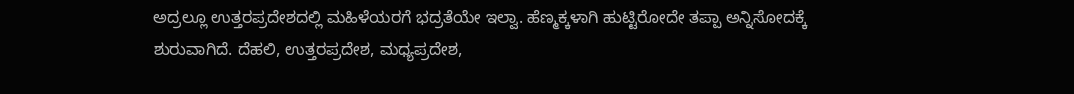ಅದ್ರಲ್ಲೂ ಉತ್ತರಪ್ರದೇಶದಲ್ಲಿ ಮಹಿಳೆಯರಗೆ ಭದ್ರತೆಯೇ ಇಲ್ವಾ. ಹೆಣ್ಮಕ್ಕಳಾಗಿ ಹುಟ್ಟಿರೋದೇ ತಪ್ಪಾ ಅನ್ನಿಸೋದಕ್ಕೆ ಶುರುವಾಗಿದೆ. ದೆಹಲಿ, ಉತ್ತರಪ್ರದೇಶ, ಮಧ್ಯಪ್ರದೇಶ,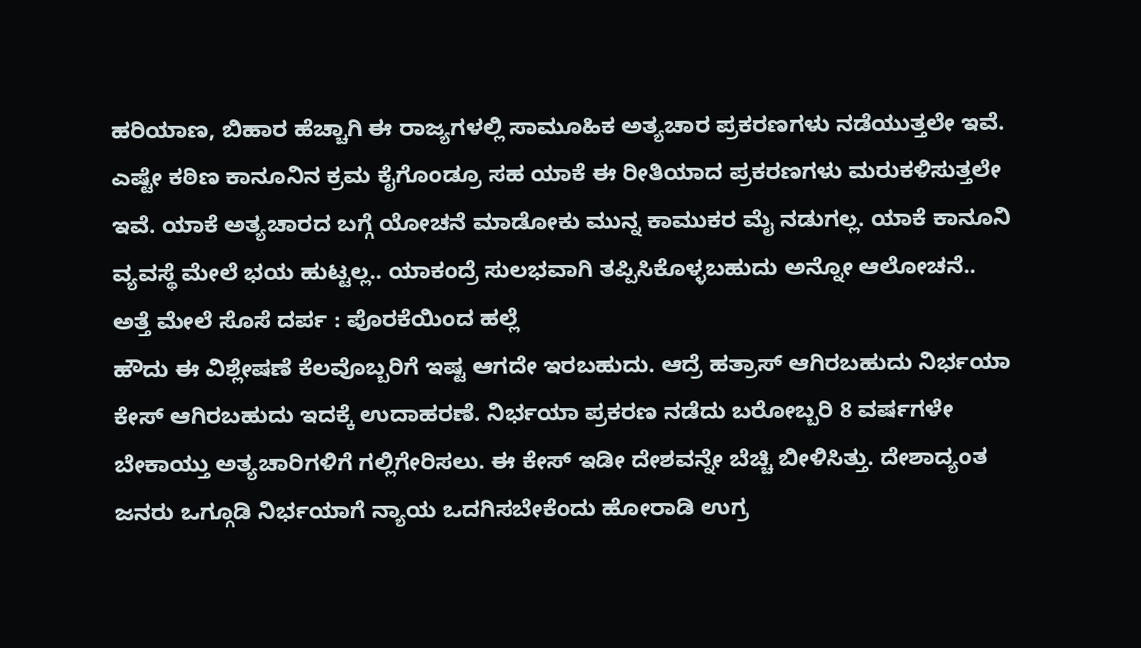ಹರಿಯಾಣ, ಬಿಹಾರ ಹೆಚ್ಚಾಗಿ ಈ ರಾಜ್ಯಗಳಲ್ಲಿ ಸಾಮೂಹಿಕ ಅತ್ಯಚಾರ ಪ್ರಕರಣಗಳು ನಡೆಯುತ್ತಲೇ ಇವೆ. ಎಷ್ಟೇ ಕಠಿಣ ಕಾನೂನಿನ ಕ್ರಮ ಕೈಗೊಂಡ್ರೂ ಸಹ ಯಾಕೆ ಈ ರೀತಿಯಾದ ಪ್ರಕರಣಗಳು ಮರುಕಳಿಸುತ್ತಲೇ ಇವೆ. ಯಾಕೆ ಅತ್ಯಚಾರದ ಬಗ್ಗೆ ಯೋಚನೆ ಮಾಡೋಕು ಮುನ್ನ ಕಾಮುಕರ ಮೈ ನಡುಗಲ್ಲ. ಯಾಕೆ ಕಾನೂನಿ ವ್ಯವಸ್ಥೆ ಮೇಲೆ ಭಯ ಹುಟ್ಟಲ್ಲ.. ಯಾಕಂದ್ರೆ ಸುಲಭವಾಗಿ ತಪ್ಪಿಸಿಕೊಳ್ಳಬಹುದು ಅನ್ನೋ ಆಲೋಚನೆ..
ಅತ್ತೆ ಮೇಲೆ ಸೊಸೆ ದರ್ಪ : ಪೊರಕೆಯಿಂದ ಹಲ್ಲೆ
ಹೌದು ಈ ವಿಶ್ಲೇಷಣೆ ಕೆಲವೊಬ್ಬರಿಗೆ ಇಷ್ಟ ಆಗದೇ ಇರಬಹುದು. ಆದ್ರೆ ಹತ್ರಾಸ್ ಆಗಿರಬಹುದು ನಿರ್ಭಯಾ ಕೇಸ್ ಆಗಿರಬಹುದು ಇದಕ್ಕೆ ಉದಾಹರಣೆ. ನಿರ್ಭಯಾ ಪ್ರಕರಣ ನಡೆದು ಬರೋಬ್ಬರಿ 8 ವರ್ಷಗಳೇ ಬೇಕಾಯ್ತು ಅತ್ಯಚಾರಿಗಳಿಗೆ ಗಲ್ಲಿಗೇರಿಸಲು. ಈ ಕೇಸ್ ಇಡೀ ದೇಶವನ್ನೇ ಬೆಚ್ಚಿ ಬೀಳಿಸಿತ್ತು. ದೇಶಾದ್ಯಂತ ಜನರು ಒಗ್ಗೂಡಿ ನಿರ್ಭಯಾಗೆ ನ್ಯಾಯ ಒದಗಿಸಬೇಕೆಂದು ಹೋರಾಡಿ ಉಗ್ರ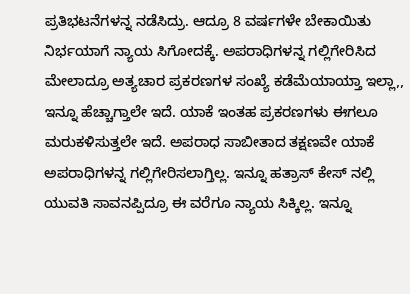ಪ್ರತಿಭಟನೆಗಳನ್ನ ನಡೆಸಿದ್ರು. ಆದ್ರೂ 8 ವರ್ಷಗಳೇ ಬೇಕಾಯಿತು ನಿರ್ಭಯಾಗೆ ನ್ಯಾಯ ಸಿಗೋದಕ್ಕೆ. ಅಪರಾಧಿಗಳನ್ನ ಗಲ್ಲಿಗೇರಿಸಿದ ಮೇಲಾದ್ರೂ ಅತ್ಯಚಾರ ಪ್ರಕರಣಗಳ ಸಂಖ್ಯೆ ಕಡೆಮೆಯಾಯ್ತಾ ಇಲ್ಲಾ,, ಇನ್ನೂ ಹೆಚ್ಚಾಗ್ತಾಲೇ ಇದೆ. ಯಾಕೆ ಇಂತಹ ಪ್ರಕರಣಗಳು ಈಗಲೂ ಮರುಕಳಿಸುತ್ತಲೇ ಇದೆ. ಅಪರಾಧ ಸಾಬೀತಾದ ತಕ್ಷಣವೇ ಯಾಕೆ ಅಪರಾಧಿಗಳನ್ನ ಗಲ್ಲಿಗೇರಿಸಲಾಗ್ತಿಲ್ಲ. ಇನ್ನೂ ಹತ್ರಾಸ್ ಕೇಸ್ ನಲ್ಲಿ ಯುವತಿ ಸಾವನಪ್ಪಿದ್ರೂ ಈ ವರೆಗೂ ನ್ಯಾಯ ಸಿಕ್ಕಿಲ್ಲ. ಇನ್ನೂ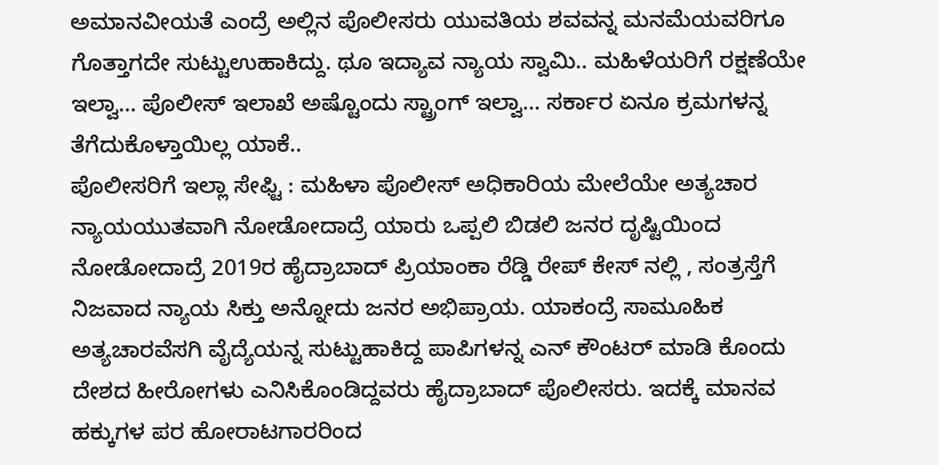ಅಮಾನವೀಯತೆ ಎಂದ್ರೆ ಅಲ್ಲಿನ ಪೊಲೀಸರು ಯುವತಿಯ ಶವವನ್ನ ಮನಮೆಯವರಿಗೂ ಗೊತ್ತಾಗದೇ ಸುಟ್ಟುಉಹಾಕಿದ್ದು. ಥೂ ಇದ್ಯಾವ ನ್ಯಾಯ ಸ್ವಾಮಿ.. ಮಹಿಳೆಯರಿಗೆ ರಕ್ಷಣೆಯೇ ಇಲ್ವಾ… ಪೊಲೀಸ್ ಇಲಾಖೆ ಅಷ್ಟೊಂದು ಸ್ಟ್ರಾಂಗ್ ಇಲ್ವಾ… ಸರ್ಕಾರ ಏನೂ ಕ್ರಮಗಳನ್ನ ತೆಗೆದುಕೊಳ್ತಾಯಿಲ್ಲ ಯಾಕೆ..
ಪೊಲೀಸರಿಗೆ ಇಲ್ಲಾ ಸೇಫ್ಟಿ : ಮಹಿಳಾ ಪೊಲೀಸ್ ಅಧಿಕಾರಿಯ ಮೇಲೆಯೇ ಅತ್ಯಚಾರ
ನ್ಯಾಯಯುತವಾಗಿ ನೋಡೋದಾದ್ರೆ ಯಾರು ಒಪ್ಪಲಿ ಬಿಡಲಿ ಜನರ ದೃಷ್ಟಿಯಿಂದ ನೋಡೋದಾದ್ರೆ 2019ರ ಹೈದ್ರಾಬಾದ್ ಪ್ರಿಯಾಂಕಾ ರೆಡ್ಡಿ ರೇಪ್ ಕೇಸ್ ನಲ್ಲಿ , ಸಂತ್ರಸ್ತೆಗೆ ನಿಜವಾದ ನ್ಯಾಯ ಸಿಕ್ತು ಅನ್ನೋದು ಜನರ ಅಭಿಪ್ರಾಯ. ಯಾಕಂದ್ರೆ ಸಾಮೂಹಿಕ ಅತ್ಯಚಾರವೆಸಗಿ ವೈದ್ಯೆಯನ್ನ ಸುಟ್ಟುಹಾಕಿದ್ದ ಪಾಪಿಗಳನ್ನ ಎನ್ ಕೌಂಟರ್ ಮಾಡಿ ಕೊಂದು ದೇಶದ ಹೀರೋಗಳು ಎನಿಸಿಕೊಂಡಿದ್ದವರು ಹೈದ್ರಾಬಾದ್ ಪೊಲೀಸರು. ಇದಕ್ಕೆ ಮಾನವ ಹಕ್ಕುಗಳ ಪರ ಹೋರಾಟಗಾರರಿಂದ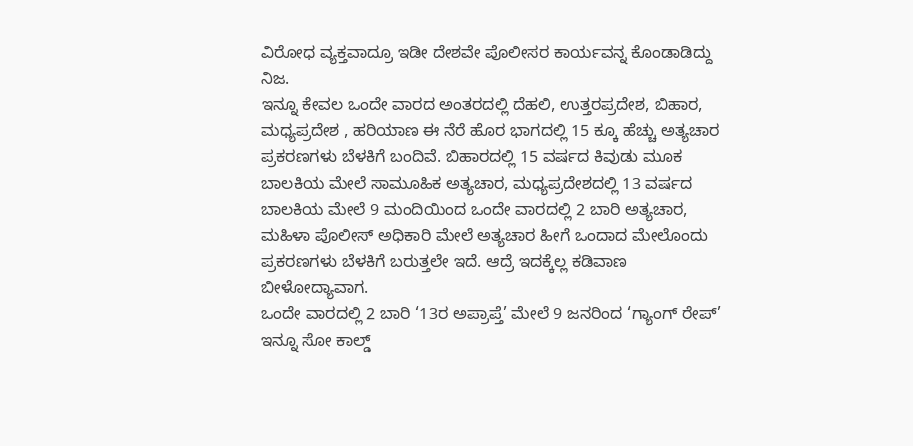ವಿರೋಧ ವ್ಯಕ್ತವಾದ್ರೂ ಇಡೀ ದೇಶವೇ ಪೊಲೀಸರ ಕಾರ್ಯವನ್ನ ಕೊಂಡಾಡಿದ್ದು ನಿಜ.
ಇನ್ನೂ ಕೇವಲ ಒಂದೇ ವಾರದ ಅಂತರದಲ್ಲಿ ದೆಹಲಿ, ಉತ್ತರಪ್ರದೇಶ, ಬಿಹಾರ, ಮಧ್ಯಪ್ರದೇಶ , ಹರಿಯಾಣ ಈ ನೆರೆ ಹೊರ ಭಾಗದಲ್ಲಿ 15 ಕ್ಕೂ ಹೆಚ್ಚು ಅತ್ಯಚಾರ ಪ್ರಕರಣಗಳು ಬೆಳಕಿಗೆ ಬಂದಿವೆ. ಬಿಹಾರದಲ್ಲಿ 15 ವರ್ಷದ ಕಿವುಡು ಮೂಕ ಬಾಲಕಿಯ ಮೇಲೆ ಸಾಮೂಹಿಕ ಅತ್ಯಚಾರ, ಮಧ್ಯಪ್ರದೇಶದಲ್ಲಿ 13 ವರ್ಷದ ಬಾಲಕಿಯ ಮೇಲೆ 9 ಮಂದಿಯಿಂದ ಒಂದೇ ವಾರದಲ್ಲಿ 2 ಬಾರಿ ಅತ್ಯಚಾರ, ಮಹಿಳಾ ಪೊಲೀಸ್ ಅಧಿಕಾರಿ ಮೇಲೆ ಅತ್ಯಚಾರ ಹೀಗೆ ಒಂದಾದ ಮೇಲೊಂದು ಪ್ರಕರಣಗಳು ಬೆಳಕಿಗೆ ಬರುತ್ತಲೇ ಇದೆ. ಆದ್ರೆ ಇದಕ್ಕೆಲ್ಲ ಕಡಿವಾಣ ಬೀಳೋದ್ಯಾವಾಗ.
ಒಂದೇ ವಾರದಲ್ಲಿ 2 ಬಾರಿ ‘13ರ ಅಪ್ರಾಪ್ತೆ’ ಮೇಲೆ 9 ಜನರಿಂದ ‘ಗ್ಯಾಂಗ್ ರೇಪ್’
ಇನ್ನೂ ಸೋ ಕಾಲ್ಡ್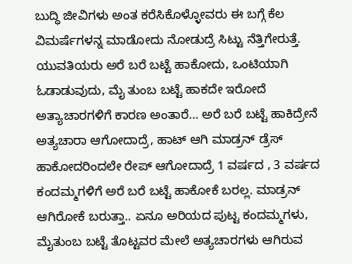ಬುದ್ಧಿ ಜೀವಿಗಳು ಅಂತ ಕರೆಸಿಕೊಳ್ಳೋವರು ಈ ಬಗ್ಗೆ ಕೆಲ ವಿಮರ್ಷೆಗಳನ್ನ ಮಾಡೋದು ನೋಡುದ್ರೆ ಸಿಟ್ಟು ನೆತ್ತಿಗೇರುತ್ತೆ. ಯುವತಿಯರು ಅರೆ ಬರೆ ಬಟ್ಟೆ ಹಾಕೋದು, ಒಂಟಿಯಾಗಿ ಓಡಾಡುವುದು, ಮೈ ತುಂಬ ಬಟ್ಟೆ ಹಾಕದೇ ಇರೋದೆ ಅತ್ಯಾಚಾರಗಳಿಗೆ ಕಾರಣ ಅಂತಾರೆ… ಅರೆ ಬರೆ ಬಟ್ಟೆ ಹಾಕಿದ್ರೇನೆ ಅತ್ಯಚಾರಾ ಆಗೋದಾದ್ರೆ, ಹಾಟ್ ಆಗಿ ಮಾಡ್ರನ್ ಡ್ರೆಸ್ ಹಾಕೋದರಿಂದಲೇ ರೇಪ್ ಆಗೋದಾದ್ರೆ 1 ವರ್ಷದ , 3 ವರ್ಷದ ಕಂದಮ್ಮಗಳಿಗೆ ಅರೆ ಬರೆ ಬಟ್ಟೆ ಹಾಕೋಕೆ ಬರಲ್ಲ. ಮಾಡ್ರನ್ ಆಗಿರೋಕೆ ಬರುತ್ತಾ.. ಏನೂ ಅರಿಯದ ಪುಟ್ಟ ಕಂದಮ್ಮಗಳು, ಮೈತುಂಬ ಬಟ್ಟೆ ತೊಟ್ಟವರ ಮೇಲೆ ಅತ್ಯಚಾರಗಳು ಆಗಿರುವ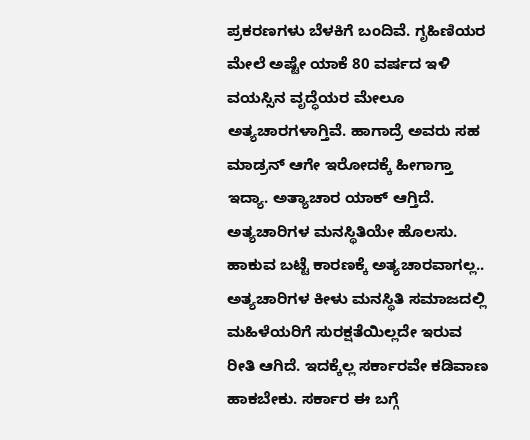ಪ್ರಕರಣಗಳು ಬೆಳಕಿಗೆ ಬಂದಿವೆ. ಗೃಹಿಣಿಯರ ಮೇಲೆ ಅಷ್ಟೇ ಯಾಕೆ 80 ವರ್ಷದ ಇಳಿ ವಯಸ್ಸಿನ ವೃದ್ಧೆಯರ ಮೇಲೂ ಅತ್ಯಚಾರಗಳಾಗ್ತಿವೆ. ಹಾಗಾದ್ರೆ ಅವರು ಸಹ ಮಾಡ್ರನ್ ಆಗೇ ಇರೋದಕ್ಕೆ ಹೀಗಾಗ್ತಾ ಇದ್ಯಾ. ಅತ್ಯಾಚಾರ ಯಾಕ್ ಆಗ್ತಿದೆ. ಅತ್ಯಚಾರಿಗಳ ಮನಸ್ಥಿತಿಯೇ ಹೊಲಸು. ಹಾಕುವ ಬಟ್ಟೆ ಕಾರಣಕ್ಕೆ ಅತ್ಯಚಾರವಾಗಲ್ಲ.. ಅತ್ಯಚಾರಿಗಳ ಕೀಳು ಮನಸ್ಥಿತಿ ಸಮಾಜದಲ್ಲಿ ಮಹಿಳೆಯರಿಗೆ ಸುರಕ್ಷತೆಯಿಲ್ಲದೇ ಇರುವ ರೀತಿ ಆಗಿದೆ. ಇದಕ್ಕೆಲ್ಲ ಸರ್ಕಾರವೇ ಕಡಿವಾಣ ಹಾಕಬೇಕು. ಸರ್ಕಾರ ಈ ಬಗ್ಗೆ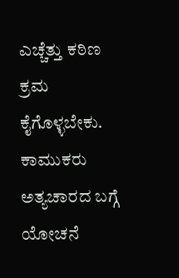ಎಚ್ಚೆತ್ತು ಕಠಿಣ ಕ್ರಮ ಕೈಗೊಳ್ಳಬೇಕು. ಕಾಮುಕರು ಅತ್ಯಚಾರದ ಬಗ್ಗೆ ಯೋಚನೆ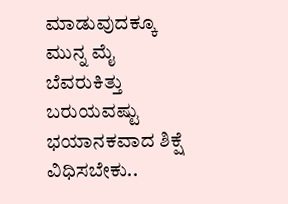ಮಾಡುವುದಕ್ಕೂ ಮುನ್ನ ಮೈ ಬೆವರುಕಿತ್ತು ಬರುಯವಷ್ಟು ಭಯಾನಕವಾದ ಶಿಕ್ಷೆ ವಿಧಿಸಬೇಕು..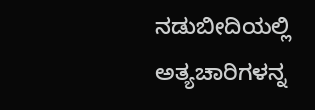ನಡುಬೀದಿಯಲ್ಲಿ ಅತ್ಯಚಾರಿಗಳನ್ನ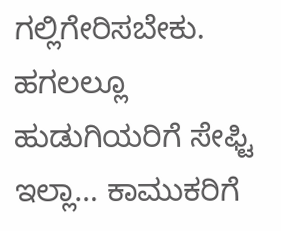ಗಲ್ಲಿಗೇರಿಸಬೇಕು.
ಹಗಲಲ್ಲೂ ಹುಡುಗಿಯರಿಗೆ ಸೇಫ್ಟಿ ಇಲ್ಲಾ… ಕಾಮುಕರಿಗೆ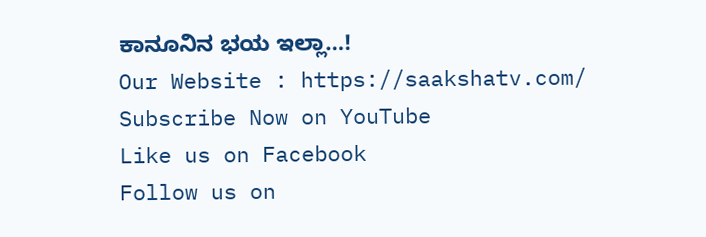ಕಾನೂನಿನ ಭಯ ಇಲ್ಲಾ…!
Our Website : https://saakshatv.com/
Subscribe Now on YouTube
Like us on Facebook
Follow us on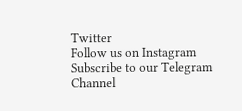Twitter
Follow us on Instagram
Subscribe to our Telegram Channel